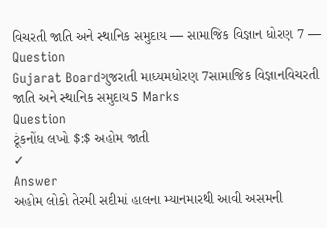વિચરતી જાતિ અને સ્થાનિક સમુદાય — સામાજિક વિજ્ઞાન ધોરણ 7 — Question
Gujarat Boardગુજરાતી માધ્યમધોરણ 7સામાજિક વિજ્ઞાનવિચરતી જાતિ અને સ્થાનિક સમુદાય5 Marks
Question
ટૂંકનોંધ લખો $:$ અહોમ જાતી
✓
Answer
અહોમ લોકો તેરમી સદીમાં હાલના મ્યાનમારથી આવી અસમની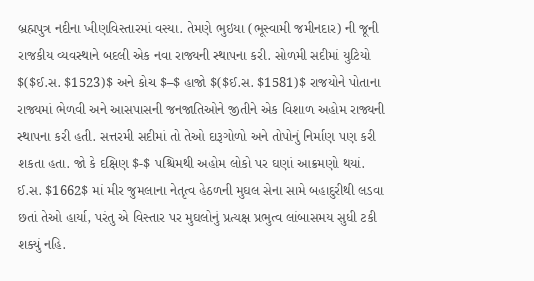બ્રહ્મપુત્ર નદીના ખીણવિસ્તારમાં વસ્યા. તેમણે ભુઇયા (ભૂસ્વામી જમીનદાર) ની જૂની રાજકીય વ્યવસ્થાને બદલી એક નવા રાજ્યની સ્થાપના કરી. સોળમી સદીમાં યુટિયો $($ઈ.સ. $1523)$ અને કોચ $–$ હાજો $($ઈ.સ. $1581)$ રાજયોને પોતાના રાજ્યમાં ભેળવી અને આસપાસની જનજાતિઓને જીતીને એક વિશાળ અહોમ રાજ્યની સ્થાપના કરી હતી. સત્તરમી સદીમાં તો તેઓ દારૂગોળો અને તોપોનું નિર્માણ પણ કરી શકતા હતા. જો કે દક્ષિણ $-$ પશ્ચિમથી અહોમ લોકો પર ઘણાં આક્રમણો થયાં. ઈ.સ. $1662$ માં મીર જુમલાના નેતૃત્વ હેઠળની મુઘલ સેના સામે બહાદુરીથી લડવા છતાં તેઓ હાર્યા, પરંતુ એ વિસ્તાર પર મુઘલોનું પ્રત્યક્ષ પ્રભુત્વ લાંબાસમય સુધી ટકી શક્યું નહિ.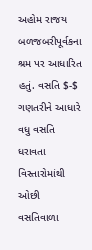અહોમ રાજય બળજબરીપૂર્વકના શ્રમ પર આધારિત હતું. વસતિ $-$ ગણતરીને આધારે વધુ વસતિ ધરાવતા વિસ્તારોમાંથી ઓછી વસતિવાળા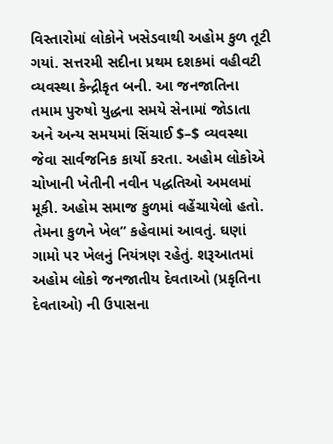વિસ્તારોમાં લોકોને ખસેડવાથી અહોમ કુળ તૂટી ગયાં. સત્તરમી સદીના પ્રથમ દશકમાં વહીવટી વ્યવસ્થા કેન્દ્રીકૃત બની. આ જનજાતિના તમામ પુરુષો યુદ્ધના સમયે સેનામાં જોડાતા અને અન્ય સમયમાં સિંચાઈ $–$ વ્યવસ્થા જેવા સાર્વજનિક કાર્યો કરતા. અહોમ લોકોએ ચોખાની ખેતીની નવીન પદ્ધતિઓ અમલમાં મૂકી. અહોમ સમાજ કુળમાં વહેંચાયેલો હતો. તેમના કુળને ખેલ” કહેવામાં આવતું. ઘણાં ગામો પર ખેલનું નિયંત્રણ રહેતું. શરૂઆતમાં અહોમ લોકો જનજાતીય દેવતાઓ (પ્રકૃતિના દેવતાઓ) ની ઉપાસના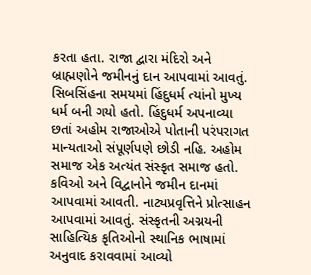કરતા હતા. રાજા દ્વારા મંદિરો અને બ્રાહ્મણોને જમીનનું દાન આપવામાં આવતું. સિબસિંહના સમયમાં હિંદુધર્મ ત્યાંનો મુખ્ય ધર્મ બની ગયો હતો. હિંદુધર્મ અપનાવ્યા છતાં અહોમ રાજાઓએ પોતાની પરંપરાગત માન્યતાઓ સંપૂર્ણપણે છોડી નહિ. અહોમ સમાજ એક અત્યંત સંસ્કૃત સમાજ હતો. કવિઓ અને વિદ્વાનોને જમીન દાનમાં આપવામાં આવતી. નાટ્યપ્રવૃત્તિને પ્રોત્સાહન આપવામાં આવતું. સંસ્કૃતની અગ્નયની સાહિત્યિક કૃતિઓનો સ્થાનિક ભાષામાં અનુવાદ કરાવવામાં આવ્યો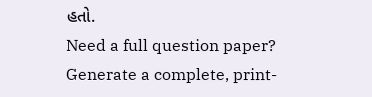હતો.
Need a full question paper?
Generate a complete, print-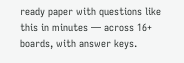ready paper with questions like this in minutes — across 16+ boards, with answer keys.